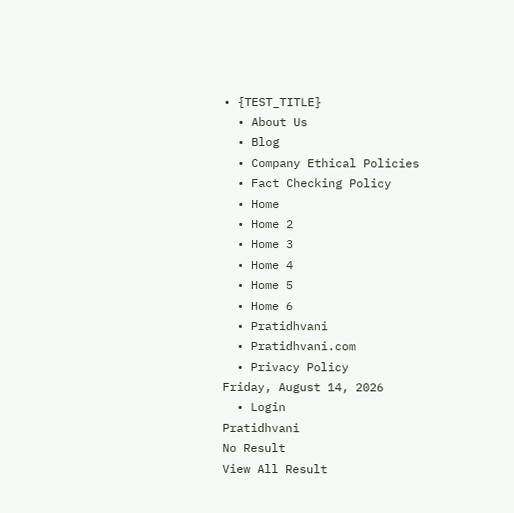• {TEST_TITLE}
  • About Us
  • Blog
  • Company Ethical Policies
  • Fact Checking Policy
  • Home
  • Home 2
  • Home 3
  • Home 4
  • Home 5
  • Home 6
  • Pratidhvani
  • Pratidhvani.com
  • Privacy Policy
Friday, August 14, 2026
  • Login
Pratidhvani
No Result
View All Result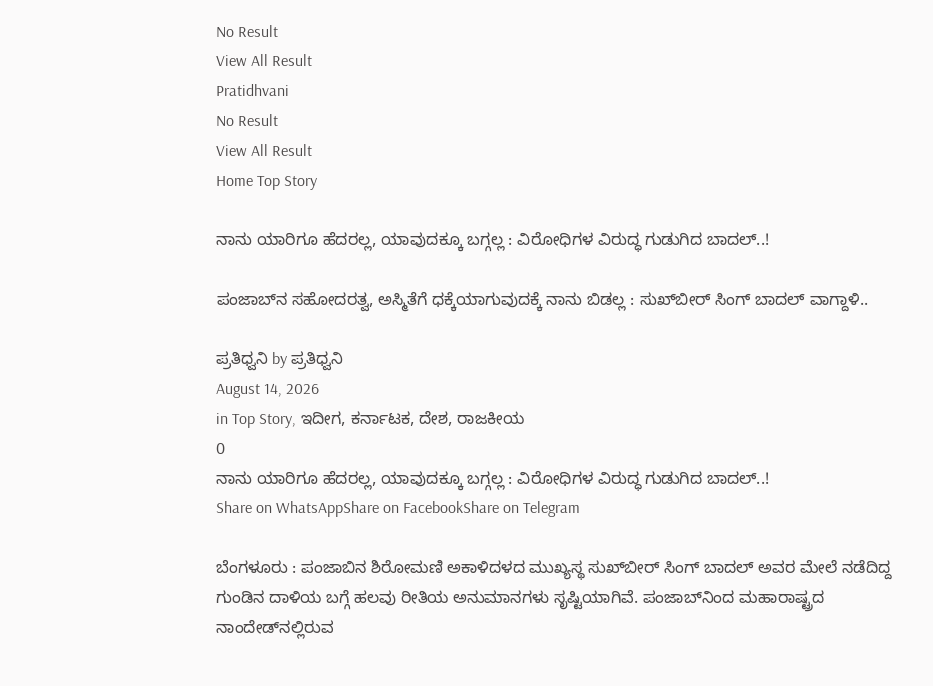No Result
View All Result
Pratidhvani
No Result
View All Result
Home Top Story

ನಾನು ಯಾರಿಗೂ ಹೆದರಲ್ಲ, ಯಾವುದಕ್ಕೂ ಬಗ್ಗಲ್ಲ : ವಿರೋಧಿಗಳ ವಿರುದ್ಧ ಗುಡುಗಿದ‌ ಬಾದಲ್..!

ಪಂಜಾಬ್‌ನ ಸಹೋದರತ್ವ, ಅಸ್ಮಿತೆಗೆ ಧಕ್ಕೆಯಾಗುವುದಕ್ಕೆ ನಾನು ಬಿಡಲ್ಲ : ಸುಖ್‌ಬೀರ್‌ ಸಿಂಗ್ ಬಾದಲ್‌ ವಾಗ್ದಾಳಿ..

ಪ್ರತಿಧ್ವನಿ by ಪ್ರತಿಧ್ವನಿ
August 14, 2026
in Top Story, ಇದೀಗ, ಕರ್ನಾಟಕ, ದೇಶ, ರಾಜಕೀಯ
0
ನಾನು ಯಾರಿಗೂ ಹೆದರಲ್ಲ, ಯಾವುದಕ್ಕೂ ಬಗ್ಗಲ್ಲ : ವಿರೋಧಿಗಳ ವಿರುದ್ಧ ಗುಡುಗಿದ‌ ಬಾದಲ್..!
Share on WhatsAppShare on FacebookShare on Telegram

ಬೆಂಗಳೂರು : ಪಂಜಾಬಿನ ಶಿರೋಮಣಿ ಅಕಾಳಿದಳದ ಮುಖ್ಯಸ್ಥ ಸುಖ್‌ಬೀರ್‌ ಸಿಂಗ್‌ ಬಾದಲ್‌ ಅವರ ಮೇಲೆ ನಡೆದಿದ್ದ ಗುಂಡಿನ ದಾಳಿಯ ಬಗ್ಗೆ ಹಲವು ರೀತಿಯ ಅನುಮಾನಗಳು ಸೃಷ್ಟಿಯಾಗಿವೆ. ಪಂಜಾಬ್‌ನಿಂದ ಮಹಾರಾಷ್ಟ್ರದ ನಾಂದೇಡ್‌ನಲ್ಲಿರುವ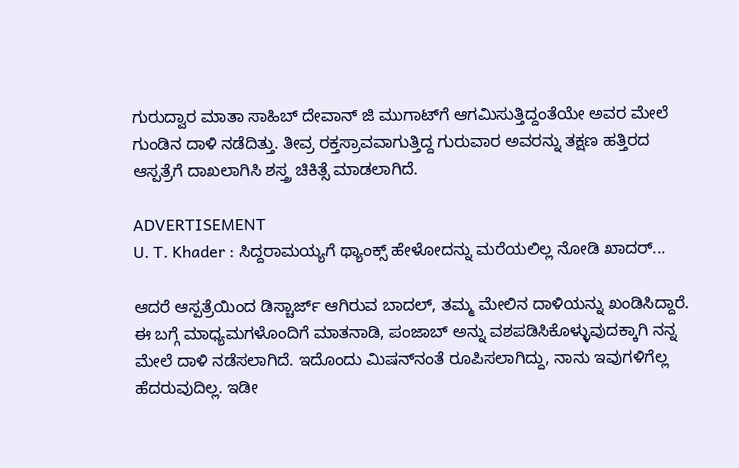ಗುರುದ್ವಾರ ಮಾತಾ ಸಾಹಿಬ್ ದೇವಾನ್ ಜಿ ಮುಗಾಟ್‌ಗೆ ಆಗಮಿಸುತ್ತಿದ್ದಂತೆಯೇ ಅವರ ಮೇಲೆ ಗುಂಡಿನ ದಾಳಿ ನಡೆದಿತ್ತು. ತೀವ್ರ ರಕ್ತಸ್ರಾವವಾಗುತ್ತಿದ್ದ ಗುರುವಾರ ಅವರನ್ನು ತಕ್ಷಣ ಹತ್ತಿರದ ಆಸ್ಪತ್ರೆಗೆ ದಾಖಲಾಗಿಸಿ ಶಸ್ತ್ರ ಚಿಕಿತ್ಸೆ ಮಾಡಲಾಗಿದೆ.

ADVERTISEMENT
U. T. Khader : ಸಿದ್ದರಾಮಯ್ಯಗೆ ಥ್ಯಾಂಕ್ಸ್ ಹೇಳೋದನ್ನು ಮರೆಯಲಿಲ್ಲ ನೋಡಿ ಖಾದರ್...

ಆದರೆ ಆಸ್ಪತ್ರೆಯಿಂದ ಡಿಸ್ಚಾರ್ಜ್‌ ಆಗಿರುವ ಬಾದಲ್‌, ತಮ್ಮ ಮೇಲಿನ ದಾಳಿಯನ್ನು ಖಂಡಿಸಿದ್ದಾರೆ. ಈ ಬಗ್ಗೆ ಮಾಧ್ಯಮಗಳೊಂದಿಗೆ ಮಾತನಾಡಿ, ಪಂಜಾಬ್ ಅನ್ನು ವಶಪಡಿಸಿಕೊಳ್ಳುವುದಕ್ಕಾಗಿ ನನ್ನ ಮೇಲೆ ದಾಳಿ ನಡೆಸಲಾಗಿದೆ. ಇದೊಂದು ಮಿಷನ್‌ನಂತೆ ರೂಪಿಸಲಾಗಿದ್ದು, ನಾನು ಇವುಗಳಿಗೆಲ್ಲ ಹೆದರುವುದಿಲ್ಲ. ಇಡೀ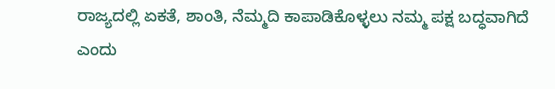ರಾಜ್ಯದಲ್ಲಿ ಏಕತೆ, ಶಾಂತಿ, ನೆಮ್ಮದಿ ಕಾಪಾಡಿಕೊಳ್ಳಲು ನಮ್ಮ ಪಕ್ಷ ಬದ್ಧವಾಗಿದೆ ಎಂದು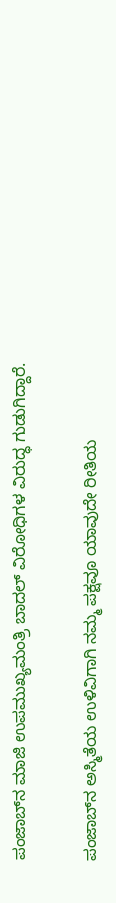ಪಂಜಾಬ್‌ನ ಮಾಜಿ ಉಪಮುಖ್ಯಮಂತ್ರಿ ಬಾದಲ್‌ ವಿರೋಧಿಗಳ ವಿರುದ್ಧ ಗುಡುಗಿದ್ದಾರೆ.

ಪಂಜಾಬ್‌ನ ಅಸ್ಮಿತೆಯ ಉಳಿವಿಗಾಗಿ ನಮ್ಮ ಪಕ್ಷವೂ ಯಾವುದೇ ರೀತಿಯ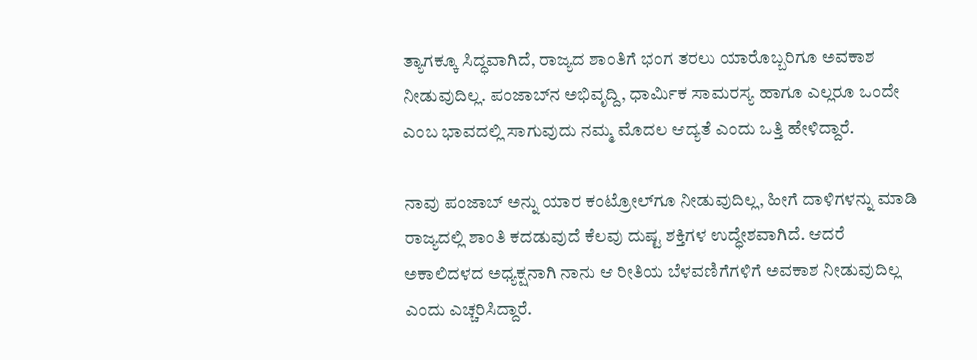ತ್ಯಾಗಕ್ಕೂ ಸಿದ್ಧವಾಗಿದೆ, ರಾಜ್ಯದ ಶಾಂತಿಗೆ ಭಂಗ ತರಲು ಯಾರೊಬ್ಬರಿಗೂ ಅವಕಾಶ ನೀಡುವುದಿಲ್ಲ. ಪಂಜಾಬ್‌ನ ಅಭಿವೃದ್ದಿ, ಧಾರ್ಮಿಕ ಸಾಮರಸ್ಯ ಹಾಗೂ ಎಲ್ಲರೂ ಒಂದೇ ಎಂಬ ಭಾವದಲ್ಲಿ ಸಾಗುವುದು ನಮ್ಮ ಮೊದಲ ಆದ್ಯತೆ ಎಂದು ಒತ್ತಿ ಹೇಳಿದ್ದಾರೆ.

ನಾವು ಪಂಜಾಬ್‌ ಅನ್ನು ಯಾರ ಕಂಟ್ರೋಲ್‌ಗೂ ನೀಡುವುದಿಲ್ಲ, ಹೀಗೆ ದಾಳಿಗಳನ್ನು ಮಾಡಿ ರಾಜ್ಯದಲ್ಲಿ ಶಾಂತಿ ಕದಡುವುದೆ ಕೆಲವು ದುಷ್ಟ ಶಕ್ತಿಗಳ ಉದ್ಧೇಶವಾಗಿದೆ. ಆದರೆ ಅಕಾಲಿದಳದ ಅಧ್ಯಕ್ಷನಾಗಿ ನಾನು ಆ ರೀತಿಯ ಬೆಳವಣಿಗೆಗಳಿಗೆ ಅವಕಾಶ ನೀಡುವುದಿಲ್ಲ ಎಂದು ಎಚ್ಚರಿಸಿದ್ದಾರೆ.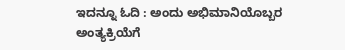ಇದನ್ನೂ ಓದಿ : ಅಂದು ಅಭಿಮಾನಿಯೊಬ್ಬರ ಅಂತ್ಯಕ್ರಿಯೆಗೆ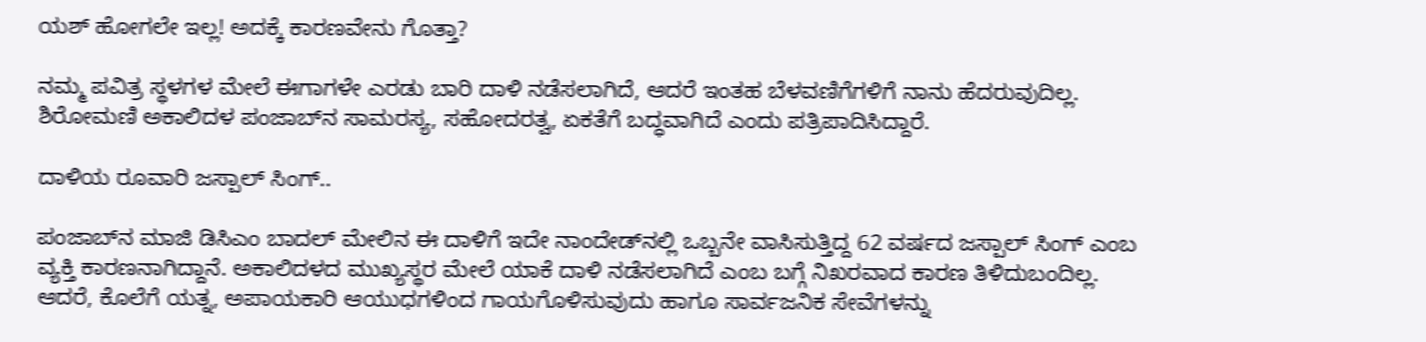ಯಶ್‌ ಹೋಗಲೇ ಇಲ್ಲ! ಅದಕ್ಕೆ ಕಾರಣವೇನು ಗೊತ್ತಾ?

ನಮ್ಮ ಪವಿತ್ರ ಸ್ಥಳಗಳ ಮೇಲೆ ಈಗಾಗಳೇ ಎರಡು ಬಾರಿ ದಾಳಿ ನಡೆಸಲಾಗಿದೆ, ಆದರೆ ಇಂತಹ ಬೆಳವಣಿಗೆಗಳಿಗೆ ನಾನು ಹೆದರುವುದಿಲ್ಲ. ಶಿರೋಮಣಿ ಅಕಾಲಿದಳ ಪಂಜಾಬ್‌ನ ಸಾಮರಸ್ಯ, ಸಹೋದರತ್ವ, ಏಕತೆಗೆ ಬದ್ಧವಾಗಿದೆ ಎಂದು ಪತ್ರಿಪಾದಿಸಿದ್ದಾರೆ.

ದಾಳಿಯ ರೂವಾರಿ ಜಸ್ಪಾಲ್‌ ಸಿಂಗ್..

ಪಂಜಾಬ್‌ನ ಮಾಜಿ ಡಿಸಿಎಂ ಬಾದಲ್‌ ಮೇಲಿನ ಈ ದಾಳಿಗೆ ಇದೇ ನಾಂದೇಡ್‌ನಲ್ಲಿ ಒಬ್ಬನೇ ವಾಸಿಸುತ್ತಿದ್ದ 62 ವರ್ಷದ ಜಸ್ಪಾಲ್ ಸಿಂಗ್ ಎಂಬ ವ್ಯಕ್ತಿ ಕಾರಣನಾಗಿದ್ದಾನೆ. ಅಕಾಲಿದಳದ ಮುಖ್ಯಸ್ಥರ ಮೇಲೆ ಯಾಕೆ ದಾಳಿ ನಡೆಸಲಾಗಿದೆ ಎಂಬ ಬಗ್ಗೆ ನಿಖರವಾದ ಕಾರಣ ತಿಳಿದುಬಂದಿಲ್ಲ. ಆದರೆ, ಕೊಲೆಗೆ ಯತ್ನ, ಅಪಾಯಕಾರಿ ಆಯುಧಗಳಿಂದ ಗಾಯಗೊಳಿಸುವುದು ಹಾಗೂ ಸಾರ್ವಜನಿಕ ಸೇವೆಗಳನ್ನು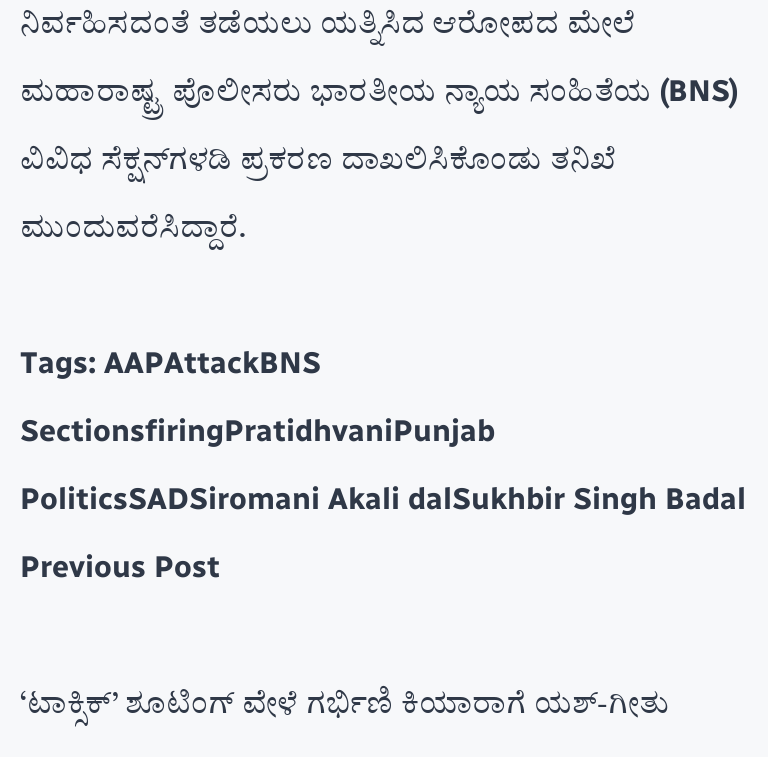ನಿರ್ವಹಿಸದಂತೆ ತಡೆಯಲು ಯತ್ನಿಸಿದ ಆರೋಪದ ಮೇಲೆ ಮಹಾರಾಷ್ಟ್ರ ಪೊಲೀಸರು ಭಾರತೀಯ ನ್ಯಾಯ ಸಂಹಿತೆಯ (BNS) ವಿವಿಧ ಸೆಕ್ಷನ್‌ಗಳಡಿ ಪ್ರಕರಣ ದಾಖಲಿಸಿಕೊಂಡು ತನಿಖೆ ಮುಂದುವರೆಸಿದ್ದಾರೆ.

Tags: AAPAttackBNS SectionsfiringPratidhvaniPunjab PoliticsSADSiromani Akali dalSukhbir Singh Badal
Previous Post

‘ಟಾಕ್ಸಿಕ್’ ಶೂಟಿಂಗ್‌ ವೇಳೆ ಗರ್ಭಿಣಿ ಕಿಯಾರಾಗೆ ಯಶ್‌-ಗೀತು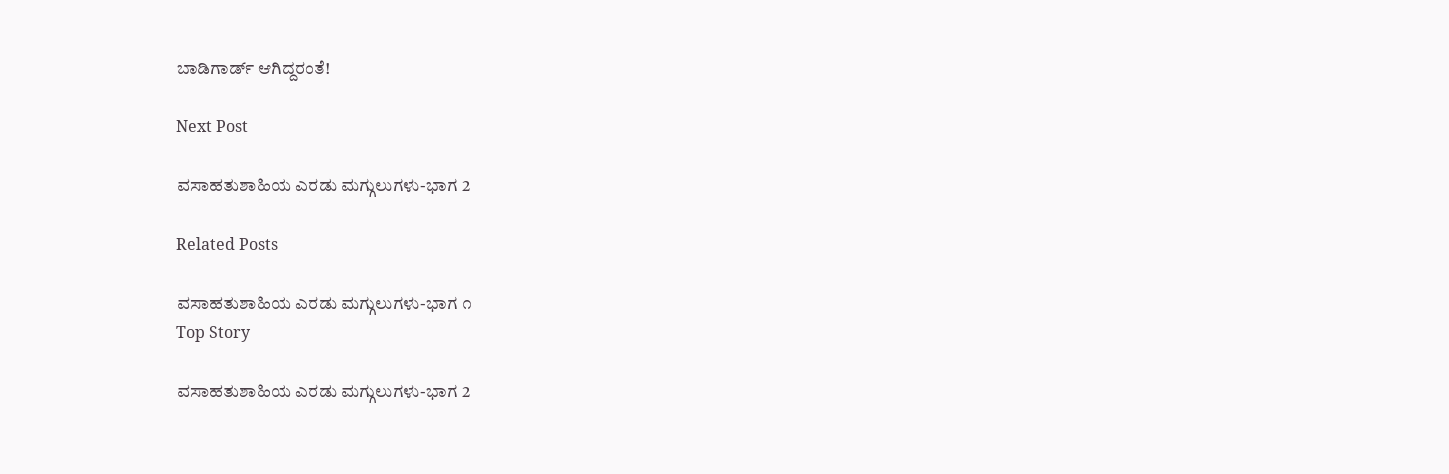ಬಾಡಿಗಾರ್ಡ್ ಆಗಿದ್ದರಂತೆ!

Next Post

ವಸಾಹತುಶಾಹಿಯ ಎರಡು ಮಗ್ಗುಲುಗಳು-ಭಾಗ 2

Related Posts

ವಸಾಹತುಶಾಹಿಯ ಎರಡು ಮಗ್ಗುಲುಗಳು-ಭಾಗ ೧
Top Story

ವಸಾಹತುಶಾಹಿಯ ಎರಡು ಮಗ್ಗುಲುಗಳು-ಭಾಗ 2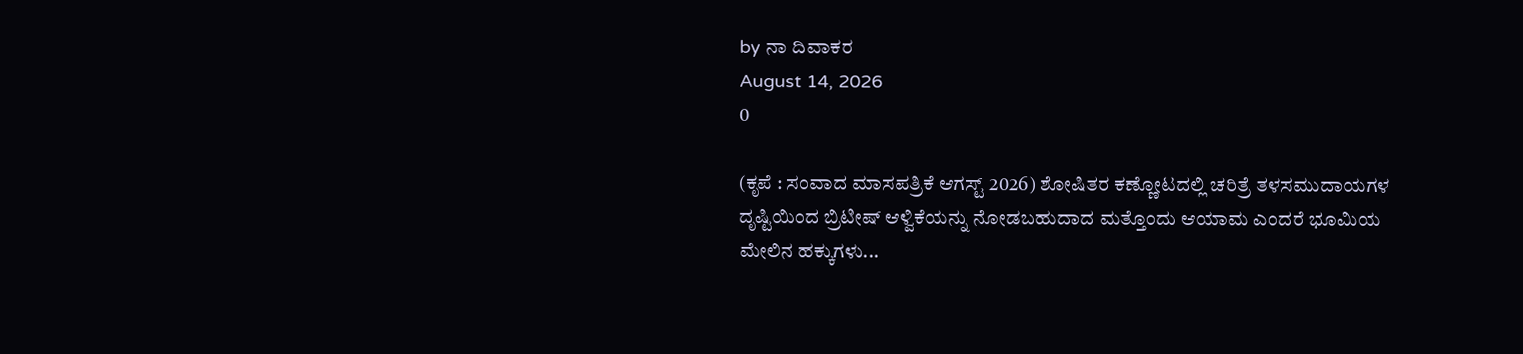by ನಾ ದಿವಾಕರ
August 14, 2026
0

(ಕೃಪೆ : ಸಂವಾದ ಮಾಸಪತ್ರಿಕೆ ಆಗಸ್ಟ್ 2026) ಶೋಷಿತರ ಕಣ್ಣೋಟದಲ್ಲಿ ಚರಿತ್ರೆ ತಳಸಮುದಾಯಗಳ ದೃಷ್ಟಿಯಿಂದ ಬ್ರಿಟೀಷ್ ಆಳ್ವಿಕೆಯನ್ನು ನೋಡಬಹುದಾದ ಮತ್ತೊಂದು ಆಯಾಮ ಎಂದರೆ ಭೂಮಿಯ ಮೇಲಿನ ಹಕ್ಕುಗಳು...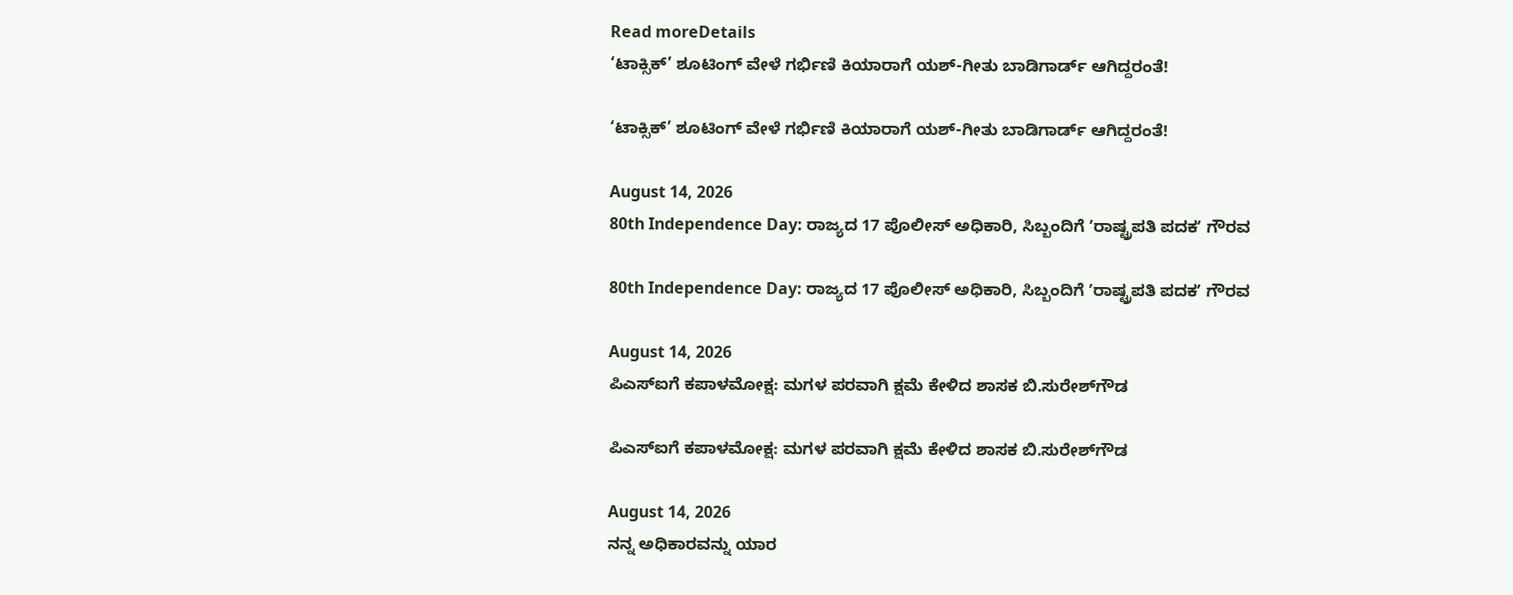Read moreDetails
‘ಟಾಕ್ಸಿಕ್’ ಶೂಟಿಂಗ್‌ ವೇಳೆ ಗರ್ಭಿಣಿ ಕಿಯಾರಾಗೆ ಯಶ್‌-ಗೀತು ಬಾಡಿಗಾರ್ಡ್ ಆಗಿದ್ದರಂತೆ!

‘ಟಾಕ್ಸಿಕ್’ ಶೂಟಿಂಗ್‌ ವೇಳೆ ಗರ್ಭಿಣಿ ಕಿಯಾರಾಗೆ ಯಶ್‌-ಗೀತು ಬಾಡಿಗಾರ್ಡ್ ಆಗಿದ್ದರಂತೆ!

August 14, 2026
80th Independence Day: ರಾಜ್ಯದ 17 ಪೊಲೀಸ್ ಅಧಿಕಾರಿ, ಸಿಬ್ಬಂದಿಗೆ ʼರಾಷ್ಟ್ರಪತಿ ಪದಕʼ ಗೌರವ

80th Independence Day: ರಾಜ್ಯದ 17 ಪೊಲೀಸ್ ಅಧಿಕಾರಿ, ಸಿಬ್ಬಂದಿಗೆ ʼರಾಷ್ಟ್ರಪತಿ ಪದಕʼ ಗೌರವ

August 14, 2026
ಪಿಎಸ್‌ಐಗೆ ಕಪಾಳಮೋಕ್ಷ: ಮಗಳ ಪರವಾಗಿ ಕ್ಷಮೆ ಕೇಳಿದ ಶಾಸಕ ಬಿ.ಸುರೇಶ್‌ಗೌಡ

ಪಿಎಸ್‌ಐಗೆ ಕಪಾಳಮೋಕ್ಷ: ಮಗಳ ಪರವಾಗಿ ಕ್ಷಮೆ ಕೇಳಿದ ಶಾಸಕ ಬಿ.ಸುರೇಶ್‌ಗೌಡ

August 14, 2026
ನನ್ನ ಅಧಿಕಾರವನ್ನು ಯಾರ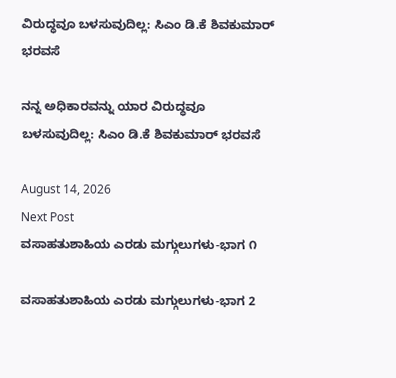ವಿರುದ್ಧವೂ ಬಳಸುವುದಿಲ್ಲ: ಸಿಎಂ ಡಿ.ಕೆ ಶಿವಕುಮಾರ್‌ ಭರವಸೆ

ನನ್ನ ಅಧಿಕಾರವನ್ನು ಯಾರ ವಿರುದ್ಧವೂ ಬಳಸುವುದಿಲ್ಲ: ಸಿಎಂ ಡಿ.ಕೆ ಶಿವಕುಮಾರ್‌ ಭರವಸೆ

August 14, 2026
Next Post
ವಸಾಹತುಶಾಹಿಯ ಎರಡು ಮಗ್ಗುಲುಗಳು-ಭಾಗ ೧

ವಸಾಹತುಶಾಹಿಯ ಎರಡು ಮಗ್ಗುಲುಗಳು-ಭಾಗ 2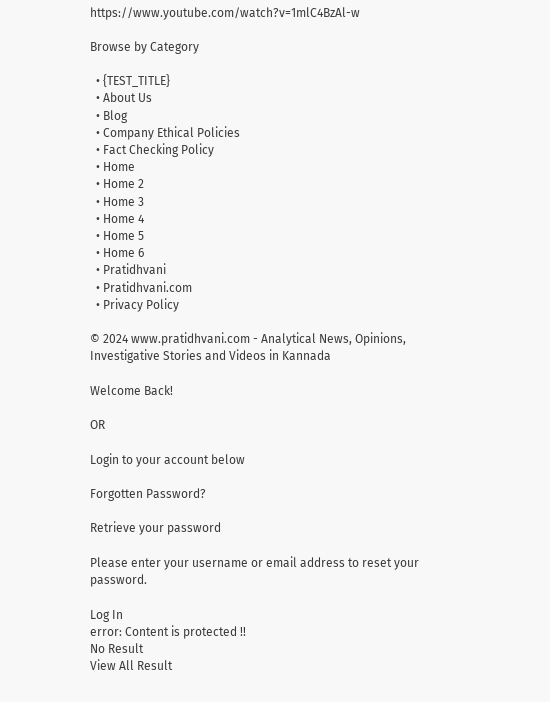https://www.youtube.com/watch?v=1mlC4BzAl-w

Browse by Category

  • {TEST_TITLE}
  • About Us
  • Blog
  • Company Ethical Policies
  • Fact Checking Policy
  • Home
  • Home 2
  • Home 3
  • Home 4
  • Home 5
  • Home 6
  • Pratidhvani
  • Pratidhvani.com
  • Privacy Policy

© 2024 www.pratidhvani.com - Analytical News, Opinions, Investigative Stories and Videos in Kannada

Welcome Back!

OR

Login to your account below

Forgotten Password?

Retrieve your password

Please enter your username or email address to reset your password.

Log In
error: Content is protected !!
No Result
View All Result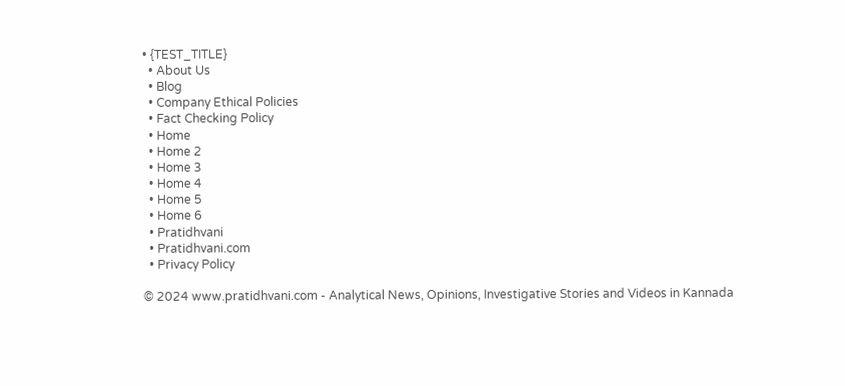• {TEST_TITLE}
  • About Us
  • Blog
  • Company Ethical Policies
  • Fact Checking Policy
  • Home
  • Home 2
  • Home 3
  • Home 4
  • Home 5
  • Home 6
  • Pratidhvani
  • Pratidhvani.com
  • Privacy Policy

© 2024 www.pratidhvani.com - Analytical News, Opinions, Investigative Stories and Videos in Kannada